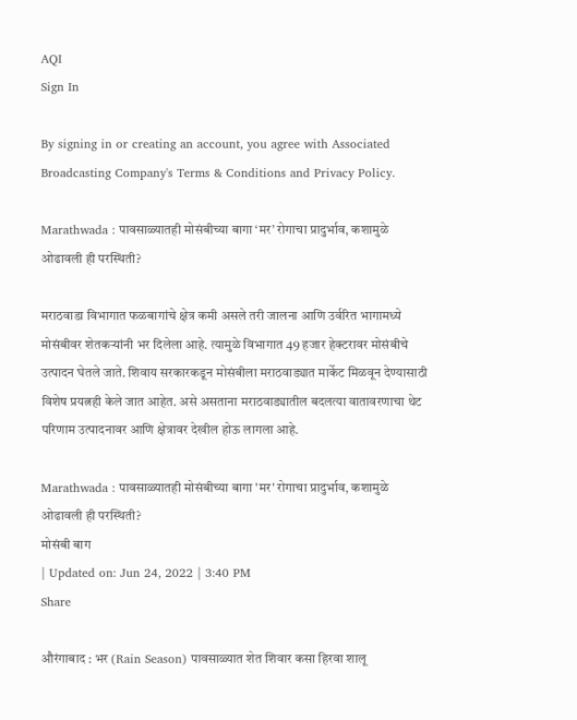AQI
Sign In

By signing in or creating an account, you agree with Associated Broadcasting Company's Terms & Conditions and Privacy Policy.

Marathwada : पावसाळ्यातही मोसंबीच्या बागा ‘मर’ रोगाचा प्रादुर्भाव, कशामुळे ओढावली ही परस्थिती?

मराठवाडा विभागात फळबागांचे क्षेत्र कमी असले तरी जालना आणि उर्वरित भागामध्ये मोसंबीवर शेतकऱ्यांनी भर दिलेला आहे. त्यामुळे विभागात 49 हजार हेक्टरावर मोसंबीचे उत्पादन घेतले जाते. शिवाय सरकारकडून मोसंबीला मराठवाड्यात मार्केट मिळवून देण्यासाठी विशेष प्रयत्नही केले जात आहेत. असे असताना मराठवाड्यातील बदलत्या वातावरणाचा थेट परिणाम उत्पादनावर आणि क्षेत्रावर देखील होऊ लागला आहे.

Marathwada : पावसाळ्यातही मोसंबीच्या बागा 'मर' रोगाचा प्रादुर्भाव, कशामुळे ओढावली ही परस्थिती?
मोसंबी बाग
| Updated on: Jun 24, 2022 | 3:40 PM
Share

औरंगाबाद : भर (Rain Season) पावसाळ्यात शेत शिवार कसा हिरवा शालू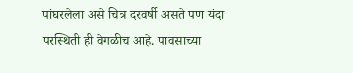पांघरलेला असे चित्र दरवर्षी असते पण यंदा परस्थिती ही वेगळीच आहे. पावसाच्या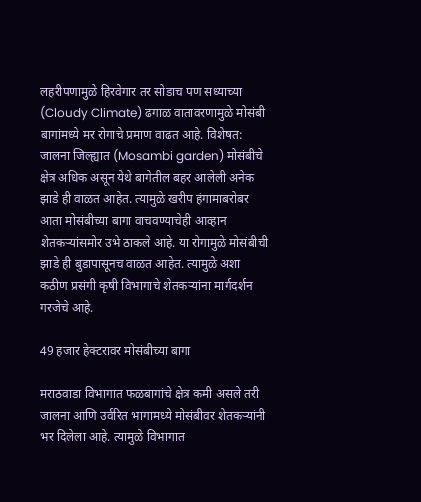लहरीपणामुळे हिरवेगार तर सोडाच पण सध्याच्या (Cloudy Climate) ढगाळ वातावरणामुळे मोसंबी बागांमध्ये मर रोगाचे प्रमाण वाढत आहे. विशेषत: जालना जिल्ह्यात (Mosambi garden) मोसंबीचे क्षेत्र अधिक असून येथे बागेतील बहर आलेली अनेक झाडे ही वाळत आहेत. त्यामुळे खरीप हंगामाबरोबर आता मोसंबीच्या बागा वाचवण्याचेही आव्हान शेतकऱ्यांसमोर उभे ठाकले आहे. या रोगामुळे मोसंबीची झाडे ही बुडापासूनच वाळत आहेत. त्यामुळे अशा कठीण प्रसंगी कृषी विभागाचे शेतकऱ्यांना मार्गदर्शन गरजेचे आहे.

49 हजार हेक्टरावर मोसंबीच्या बागा

मराठवाडा विभागात फळबागांचे क्षेत्र कमी असले तरी जालना आणि उर्वरित भागामध्ये मोसंबीवर शेतकऱ्यांनी भर दिलेला आहे. त्यामुळे विभागात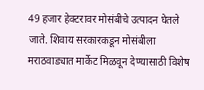49 हजार हेक्टरावर मोसंबीचे उत्पादन घेतले जाते. शिवाय सरकारकडून मोसंबीला मराठवाड्यात मार्केट मिळवून देण्यासाठी विशेष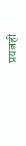प्रयत्नही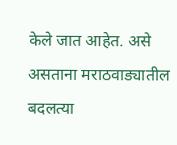केले जात आहेत. असे असताना मराठवाड्यातील बदलत्या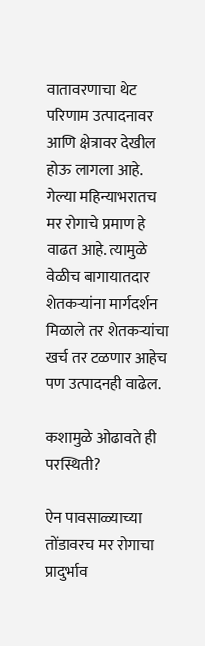वातावरणाचा थेट परिणाम उत्पादनावर आणि क्षेत्रावर देखील होऊ लागला आहे. गेल्या महिन्याभरातच मर रोगाचे प्रमाण हे वाढत आहे. त्यामुळे वेळीच बागायातदार शेतकऱ्यांना मार्गदर्शन मिळाले तर शेतकऱ्यांचा खर्च तर टळणार आहेच पण उत्पादनही वाढेल.

कशामुळे ओढावते ही परस्थिती?

ऐन पावसाळ्याच्या तोंडावरच मर रोगाचा प्रादुर्भाव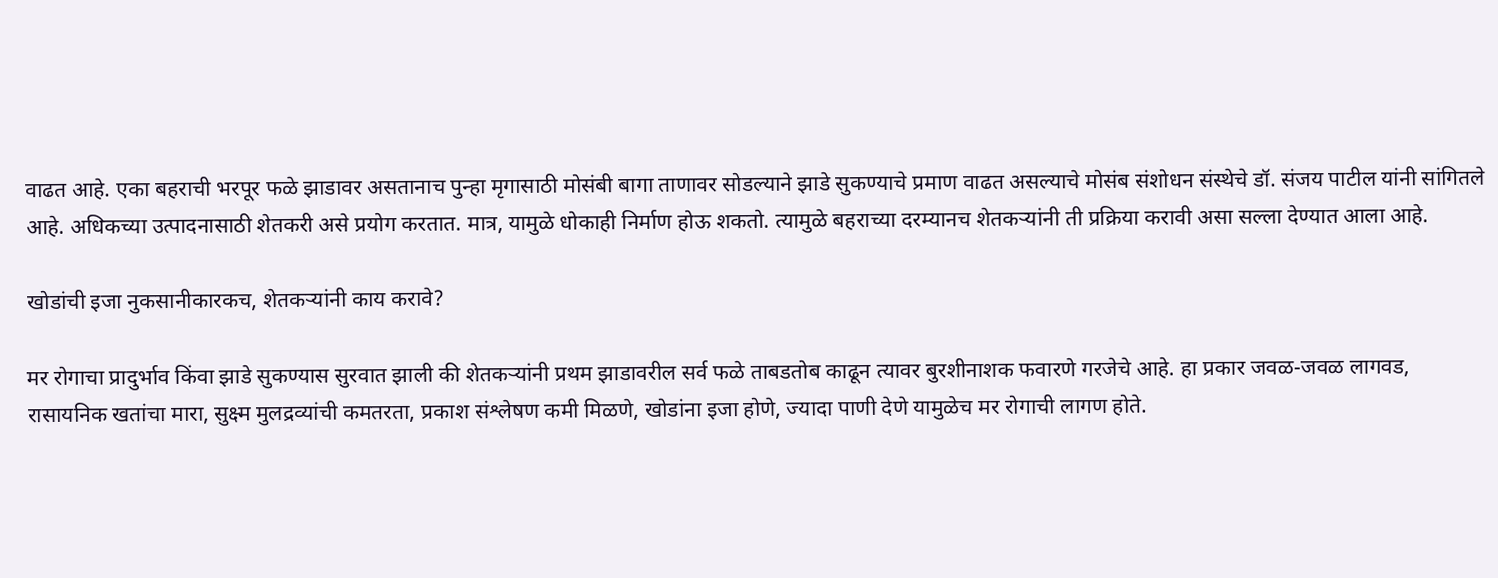वाढत आहे. एका बहराची भरपूर फळे झाडावर असतानाच पुन्हा मृगासाठी मोसंबी बागा ताणावर सोडल्याने झाडे सुकण्याचे प्रमाण वाढत असल्याचे मोसंब संशोधन संस्थेचे डॉ. संजय पाटील यांनी सांगितले आहे. अधिकच्या उत्पादनासाठी शेतकरी असे प्रयोग करतात. मात्र, यामुळे धोकाही निर्माण होऊ शकतो. त्यामुळे बहराच्या दरम्यानच शेतकऱ्यांनी ती प्रक्रिया करावी असा सल्ला देण्यात आला आहे.

खोडांची इजा नुकसानीकारकच, शेतकऱ्यांनी काय करावे?

मर रोगाचा प्रादुर्भाव किंवा झाडे सुकण्यास सुरवात झाली की शेतकऱ्यांनी प्रथम झाडावरील सर्व फळे ताबडतोब काढून त्यावर बुरशीनाशक फवारणे गरजेचे आहे. हा प्रकार जवळ-जवळ लागवड, रासायनिक खतांचा मारा, सुक्ष्म मुलद्रव्यांची कमतरता, प्रकाश संश्लेषण कमी मिळणे, खोडांना इजा होणे, ज्यादा पाणी देणे यामुळेच मर रोगाची लागण होते.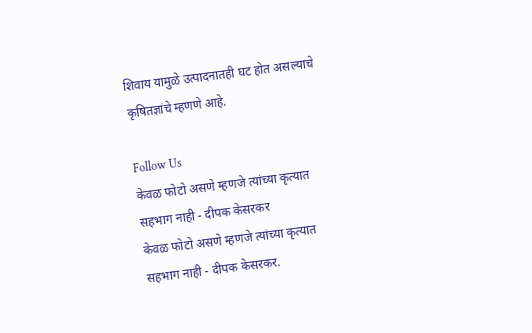शिवाय यामुळे उत्पादनातही घट होत असल्याचे कृषितज्ञांचे म्हणणे आहे.

Follow Us
केवळ फोटो असणे म्हणजे त्यांच्या कृत्यात सहभाग नाही - दीपक केसरकर
केवळ फोटो असणे म्हणजे त्यांच्या कृत्यात सहभाग नाही - दीपक केसरकर.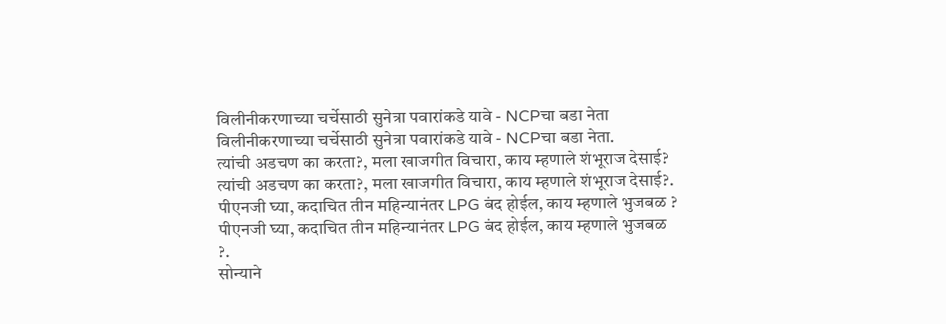विलीनीकरणाच्या चर्चेसाठी सुनेत्रा पवारांकडे यावे - NCPचा बडा नेता
विलीनीकरणाच्या चर्चेसाठी सुनेत्रा पवारांकडे यावे - NCPचा बडा नेता.
त्यांची अडचण का करता?, मला खाजगीत विचारा, काय म्हणाले शंभूराज देसाई?
त्यांची अडचण का करता?, मला खाजगीत विचारा, काय म्हणाले शंभूराज देसाई?.
पीएनजी घ्या, कदाचित तीन महिन्यानंतर LPG बंद होईल, काय म्हणाले भुजबळ ?
पीएनजी घ्या, कदाचित तीन महिन्यानंतर LPG बंद होईल, काय म्हणाले भुजबळ ?.
सोन्याने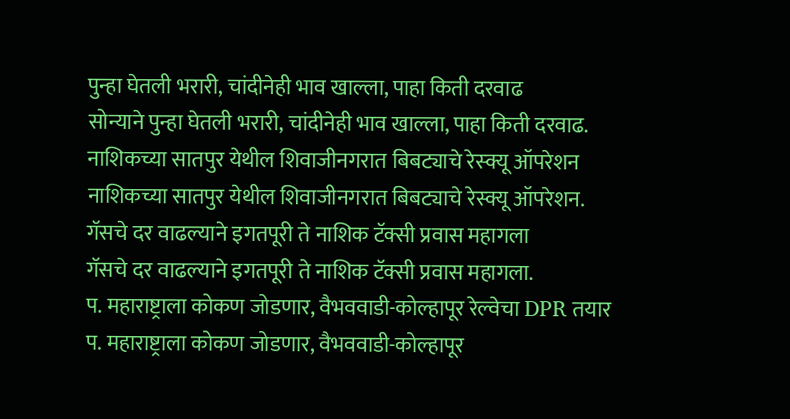पुन्हा घेतली भरारी, चांदीनेही भाव खाल्ला, पाहा किती दरवाढ
सोन्याने पुन्हा घेतली भरारी, चांदीनेही भाव खाल्ला, पाहा किती दरवाढ.
नाशिकच्या सातपुर येथील शिवाजीनगरात बिबट्याचे रेस्क्यू ऑपरेशन
नाशिकच्या सातपुर येथील शिवाजीनगरात बिबट्याचे रेस्क्यू ऑपरेशन.
गॅसचे दर वाढल्याने इगतपूरी ते नाशिक टॅक्सी प्रवास महागला
गॅसचे दर वाढल्याने इगतपूरी ते नाशिक टॅक्सी प्रवास महागला.
प. महाराष्ट्राला कोकण जोडणार, वैभववाडी-कोल्हापूर रेल्वेचा DPR तयार
प. महाराष्ट्राला कोकण जोडणार, वैभववाडी-कोल्हापूर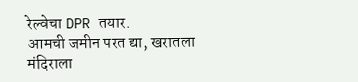रेल्वेचा DPR तयार.
आमची जमीन परत द्या, खरातला मंदिराला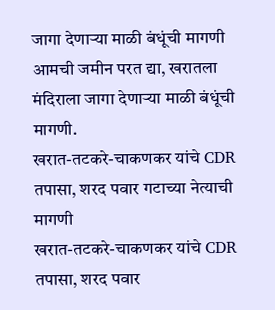जागा देणाऱ्या माळी बंधूंची मागणी
आमची जमीन परत द्या, खरातला मंदिराला जागा देणाऱ्या माळी बंधूंची मागणी.
खरात-तटकरे-चाकणकर यांचे CDR तपासा, शरद पवार गटाच्या नेत्याची मागणी
खरात-तटकरे-चाकणकर यांचे CDR तपासा, शरद पवार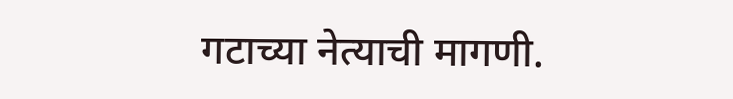गटाच्या नेत्याची मागणी.